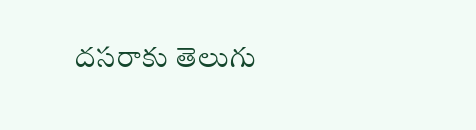దసరాకు తెలుగు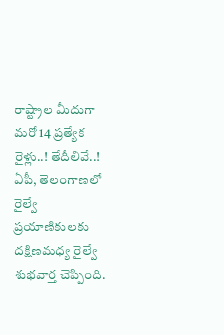రాష్ట్రాల మీదుగా మరో 14 ప్రత్యేక రైళ్లు..! తేదీలివే..!
ఏపీ, తెలంగాణలో రైల్వే ప్రయాణికులకు దక్షిణమధ్య రైల్వే శుభవార్త చెప్పింది.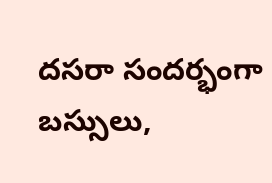దసరా సందర్భంగా బస్సులు,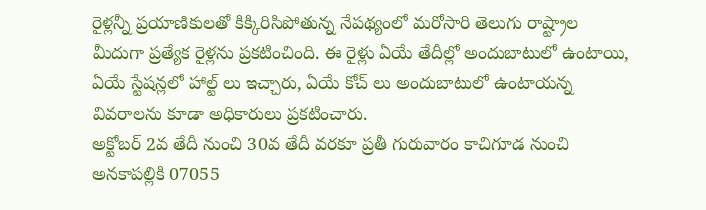రైళ్లన్నీ ప్రయాణికులతో కిక్కిరిసిపోతున్న నేపథ్యంలో మరోసారి తెలుగు రాష్ట్రాల మీదుగా ప్రత్యేక రైళ్లను ప్రకటించింది. ఈ రైళ్లు ఏయే తేదీల్లో అందుబాటులో ఉంటాయి, ఏయే స్టేషన్లలో హాల్ట్ లు ఇచ్చారు, ఏయే కోచ్ లు అందుబాటులో ఉంటాయన్న వివరాలను కూడా అధికారులు ప్రకటించారు.
అక్టోబర్ 2వ తేదీ నుంచి 30వ తేదీ వరకూ ప్రతీ గురువారం కాచిగూడ నుంచి అనకాపల్లికి 07055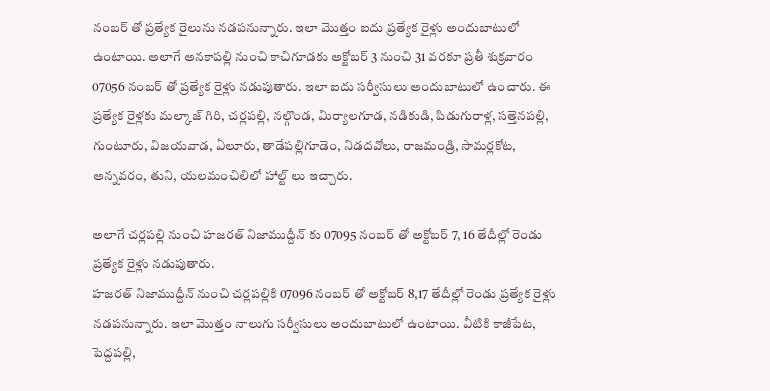నంబర్ తో ప్రత్యేక రైలును నడపనున్నారు. ఇలా మొత్తం ఐదు ప్రత్యేక రైళ్లు అందుబాటులో ఉంటాయి. అలాగే అనకాపల్లి నుంచి కాచిగూడకు అక్టోబర్ 3 నుంచి 31 వరకూ ప్రతీ శుక్రవారం 07056 నంబర్ తో ప్రత్యేక రైళ్లు నడుపుతారు. ఇలా ఐదు సర్వీసులు అందుబాటులో ఉంచారు. ఈ ప్రత్యేక రైళ్లకు మల్కాజ్ గిరి, చర్లపల్లి, నల్గొండ, మిర్యాలగూడ, నడికుడి, పిడుగురాళ్ల, సత్తెనపల్లి, గుంటూరు, విజయవాడ, ఏలూరు, తాడేపల్లిగూడెం, నిడదవోలు, రాజమండ్రి, సామర్లకోట, అన్నవరం, తుని, యలమంచిలిలో హాల్ట్ లు ఇచ్చారు.

అలాగే చర్లపల్లి నుంచి హజరత్ నిజాముద్దీన్ కు 07095 నంబర్ తో అక్టోబర్ 7, 16 తేదీల్లో రెండు ప్రత్యేక రైళ్లు నడుపుతారు.
హజరత్ నిజాముద్దీన్ నుంచి చర్లపల్లికి 07096 నంబర్ తో అక్టోబర్ 8,17 తేదీల్లో రెండు ప్రత్యేక రైళ్లు నడపనున్నారు. ఇలా మొత్తం నాలుగు సర్వీసులు అందుబాటులో ఉంటాయి. వీటికి కాజీపేట, పెద్దపల్లి,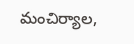మంచిర్యాల,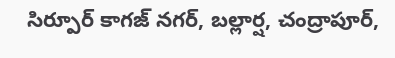సిర్పూర్ కాగజ్ నగర్, బల్లార్ష, చంద్రాపూర్,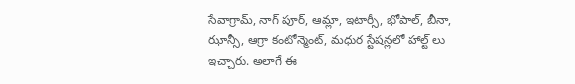సేవాగ్రామ్, నాగ్ పూర్, ఆమ్లా, ఇటార్సీ, భోపాల్, బీనా, ఝాన్సీ, ఆగ్రా కంటోన్మెంట్, మధుర స్టేషన్లలో హాల్ట్ లు ఇచ్చారు. అలాగే ఈ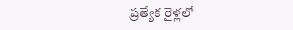ప్రత్యేక రైళ్లలో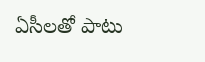ఏసీలతో పాటు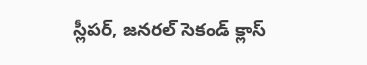స్లీపర్, జనరల్ సెకండ్ క్లాస్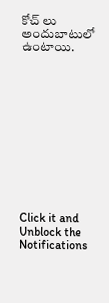కోచ్ లు అందుబాటులో ఉంటాయి.












Click it and Unblock the Notifications